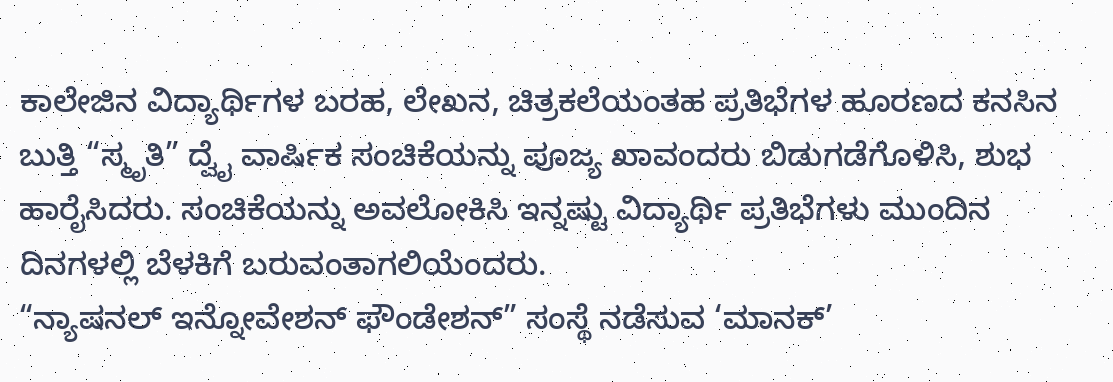ಕಾಲೇಜಿನ ವಿದ್ಯಾರ್ಥಿಗಳ ಬರಹ, ಲೇಖನ, ಚಿತ್ರಕಲೆಯಂತಹ ಪ್ರತಿಭೆಗಳ ಹೂರಣದ ಕನಸಿನ ಬುತ್ತಿ “ಸ್ಮೃತಿ” ದ್ವೈ ವಾರ್ಷಿಕ ಸಂಚಿಕೆಯನ್ನು ಪೂಜ್ಯ ಖಾವಂದರು ಬಿಡುಗಡೆಗೊಳಿಸಿ, ಶುಭ ಹಾರೈಸಿದರು. ಸಂಚಿಕೆಯನ್ನು ಅವಲೋಕಿಸಿ ಇನ್ನಷ್ಟು ವಿದ್ಯಾರ್ಥಿ ಪ್ರತಿಭೆಗಳು ಮುಂದಿನ ದಿನಗಳಲ್ಲಿ ಬೆಳಕಿಗೆ ಬರುವಂತಾಗಲಿಯೆಂದರು.
“ನ್ಯಾಷನಲ್ ಇನ್ನೋವೇಶನ್ ಫೌಂಡೇಶನ್” ಸಂಸ್ಥೆ ನಡೆಸುವ ‘ಮಾನಕ್’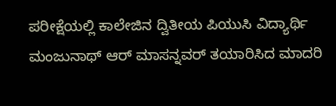ಪರೀಕ್ಷೆಯಲ್ಲಿ ಕಾಲೇಜಿನ ದ್ವಿತೀಯ ಪಿಯುಸಿ ವಿದ್ಯಾರ್ಥಿ ಮಂಜುನಾಥ್ ಆರ್ ಮಾಸನ್ನವರ್ ತಯಾರಿಸಿದ ಮಾದರಿ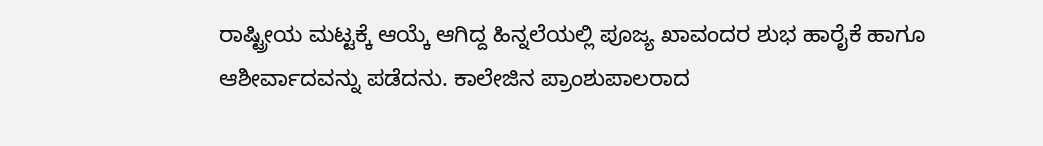ರಾಷ್ಟ್ರೀಯ ಮಟ್ಟಕ್ಕೆ ಆಯ್ಕೆ ಆಗಿದ್ದ ಹಿನ್ನಲೆಯಲ್ಲಿ ಪೂಜ್ಯ ಖಾವಂದರ ಶುಭ ಹಾರೈಕೆ ಹಾಗೂ ಆಶೀರ್ವಾದವನ್ನು ಪಡೆದನು. ಕಾಲೇಜಿನ ಪ್ರಾಂಶುಪಾಲರಾದ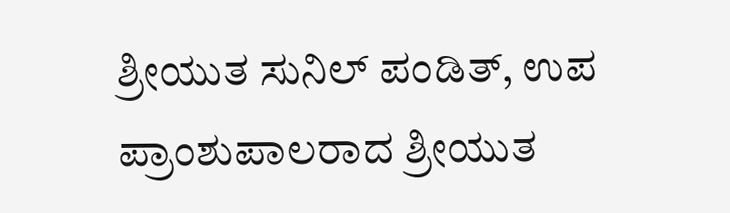ಶ್ರೀಯುತ ಸುನಿಲ್ ಪಂಡಿತ್, ಉಪ ಪ್ರಾಂಶುಪಾಲರಾದ ಶ್ರೀಯುತ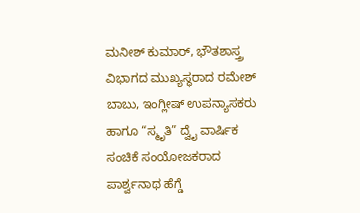ಮನೀಶ್ ಕುಮಾರ್, ಭೌತಶಾಸ್ತ್ರ ವಿಭಾಗದ ಮುಖ್ಯಸ್ಥರಾದ ರಮೇಶ್ ಬಾಬು, ಇಂಗ್ಲೀಷ್ ಉಪನ್ಯಾಸಕರು ಹಾಗೂ “ಸ್ಮೃತಿ” ದ್ವೈ ವಾರ್ಷಿಕ ಸಂಚಿಕೆ ಸಂಯೋಜಕರಾದ ಪಾರ್ಶ್ವನಾಥ ಹೆಗ್ಡೆ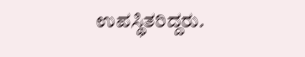ಉಪಸ್ಥಿತರಿದ್ದರು.